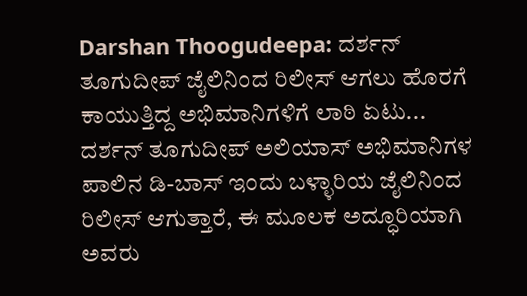Darshan Thoogudeepa: ದರ್ಶನ್ ತೂಗುದೀಪ್ ಜೈಲಿನಿಂದ ರಿಲೀಸ್ ಆಗಲು ಹೊರಗೆ ಕಾಯುತ್ತಿದ್ದ ಅಭಿಮಾನಿಗಳಿಗೆ ಲಾಠಿ ಏಟು...
ದರ್ಶನ್ ತೂಗುದೀಪ್ ಅಲಿಯಾಸ್ ಅಭಿಮಾನಿಗಳ ಪಾಲಿನ ಡಿ-ಬಾಸ್ ಇಂದು ಬಳ್ಳಾರಿಯ ಜೈಲಿನಿಂದ ರಿಲೀಸ್ ಆಗುತ್ತಾರೆ, ಈ ಮೂಲಕ ಅದ್ಧೂರಿಯಾಗಿ ಅವರು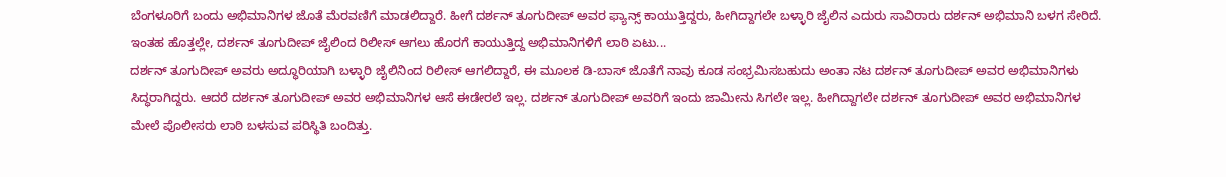ಬೆಂಗಳೂರಿಗೆ ಬಂದು ಅಭಿಮಾನಿಗಳ ಜೊತೆ ಮೆರವಣಿಗೆ ಮಾಡಲಿದ್ದಾರೆ. ಹೀಗೆ ದರ್ಶನ್ ತೂಗುದೀಪ್ ಅವರ ಫ್ಯಾನ್ಸ್ ಕಾಯುತ್ತಿದ್ದರು, ಹೀಗಿದ್ದಾಗಲೇ ಬಳ್ಳಾರಿ ಜೈಲಿನ ಎದುರು ಸಾವಿರಾರು ದರ್ಶನ್ ಅಭಿಮಾನಿ ಬಳಗ ಸೇರಿದೆ. ಇಂತಹ ಹೊತ್ತಲ್ಲೇ, ದರ್ಶನ್ ತೂಗುದೀಪ್ ಜೈಲಿಂದ ರಿಲೀಸ್ ಆಗಲು ಹೊರಗೆ ಕಾಯುತ್ತಿದ್ದ ಅಭಿಮಾನಿಗಳಿಗೆ ಲಾಠಿ ಏಟು...
ದರ್ಶನ್ ತೂಗುದೀಪ್ ಅವರು ಅದ್ಧೂರಿಯಾಗಿ ಬಳ್ಳಾರಿ ಜೈಲಿನಿಂದ ರಿಲೀಸ್ ಆಗಲಿದ್ದಾರೆ, ಈ ಮೂಲಕ ಡಿ-ಬಾಸ್ ಜೊತೆಗೆ ನಾವು ಕೂಡ ಸಂಭ್ರಮಿಸಬಹುದು ಅಂತಾ ನಟ ದರ್ಶನ್ ತೂಗುದೀಪ್ ಅವರ ಅಭಿಮಾನಿಗಳು ಸಿದ್ಧರಾಗಿದ್ದರು. ಆದರೆ ದರ್ಶನ್ ತೂಗುದೀಪ್ ಅವರ ಅಭಿಮಾನಿಗಳ ಆಸೆ ಈಡೇರಲೆ ಇಲ್ಲ. ದರ್ಶನ್ ತೂಗುದೀಪ್ ಅವರಿಗೆ ಇಂದು ಜಾಮೀನು ಸಿಗಲೇ ಇಲ್ಲ. ಹೀಗಿದ್ದಾಗಲೇ ದರ್ಶನ್ ತೂಗುದೀಪ್ ಅವರ ಅಭಿಮಾನಿಗಳ ಮೇಲೆ ಪೊಲೀಸರು ಲಾಠಿ ಬಳಸುವ ಪರಿಸ್ಥಿತಿ ಬಂದಿತ್ತು.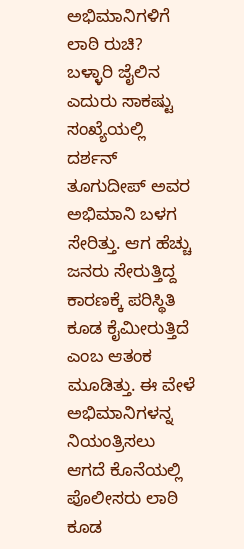ಅಭಿಮಾನಿಗಳಿಗೆ ಲಾಠಿ ರುಚಿ?
ಬಳ್ಳಾರಿ ಜೈಲಿನ ಎದುರು ಸಾಕಷ್ಟು ಸಂಖ್ಯೆಯಲ್ಲಿ ದರ್ಶನ್ ತೂಗುದೀಪ್ ಅವರ ಅಭಿಮಾನಿ ಬಳಗ ಸೇರಿತ್ತು. ಆಗ ಹೆಚ್ಚು ಜನರು ಸೇರುತ್ತಿದ್ದ ಕಾರಣಕ್ಕೆ ಪರಿಸ್ಥಿತಿ ಕೂಡ ಕೈಮೀರುತ್ತಿದೆ ಎಂಬ ಆತಂಕ ಮೂಡಿತ್ತು. ಈ ವೇಳೆ ಅಭಿಮಾನಿಗಳನ್ನ ನಿಯಂತ್ರಿಸಲು ಆಗದೆ ಕೊನೆಯಲ್ಲಿ ಪೊಲೀಸರು ಲಾಠಿ ಕೂಡ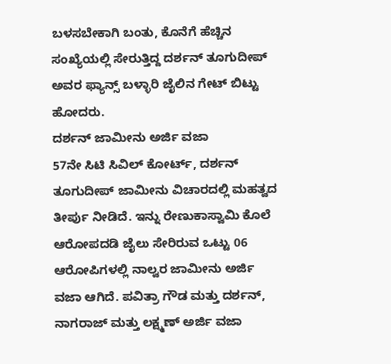ಬಳಸಬೇಕಾಗಿ ಬಂತು, ಕೊನೆಗೆ ಹೆಚ್ಚಿನ ಸಂಖ್ಯೆಯಲ್ಲಿ ಸೇರುತ್ತಿದ್ದ ದರ್ಶನ್ ತೂಗುದೀಪ್ ಅವರ ಫ್ಯಾನ್ಸ್ ಬಳ್ಳಾರಿ ಜೈಲಿನ ಗೇಟ್ ಬಿಟ್ಟು ಹೋದರು.
ದರ್ಶನ್ ಜಾಮೀನು ಅರ್ಜಿ ವಜಾ
57ನೇ ಸಿಟಿ ಸಿವಿಲ್ ಕೋರ್ಟ್, ದರ್ಶನ್ ತೂಗುದೀಪ್ ಜಾಮೀನು ವಿಚಾರದಲ್ಲಿ ಮಹತ್ವದ ತೀರ್ಪು ನೀಡಿದೆ. ಇನ್ನು ರೇಣುಕಾಸ್ವಾಮಿ ಕೊಲೆ ಆರೋಪದಡಿ ಜೈಲು ಸೇರಿರುವ ಒಟ್ಟು 06 ಆರೋಪಿಗಳಲ್ಲಿ ನಾಲ್ವರ ಜಾಮೀನು ಅರ್ಜಿ ವಜಾ ಆಗಿದೆ. ಪವಿತ್ರಾ ಗೌಡ ಮತ್ತು ದರ್ಶನ್, ನಾಗರಾಜ್ ಮತ್ತು ಲಕ್ಷ್ಮಣ್ ಅರ್ಜಿ ವಜಾ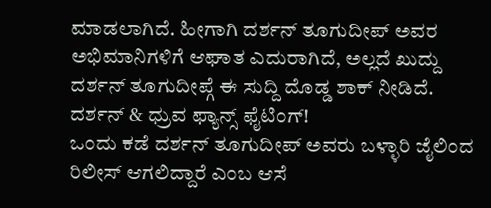ಮಾಡಲಾಗಿದೆ. ಹೀಗಾಗಿ ದರ್ಶನ್ ತೂಗುದೀಪ್ ಅವರ ಅಭಿಮಾನಿಗಳಿಗೆ ಆಘಾತ ಎದುರಾಗಿದೆ, ಅಲ್ಲದೆ ಖುದ್ದು ದರ್ಶನ್ ತೂಗುದೀಪ್ಗೆ ಈ ಸುದ್ದಿ ದೊಡ್ಡ ಶಾಕ್ ನೀಡಿದೆ.
ದರ್ಶನ್ & ಧ್ರುವ ಫ್ಯಾನ್ಸ್ ಫೈಟಿಂಗ್!
ಒಂದು ಕಡೆ ದರ್ಶನ್ ತೂಗುದೀಪ್ ಅವರು ಬಳ್ಳಾರಿ ಜೈಲಿಂದ ರಿಲೀಸ್ ಆಗಲಿದ್ದಾರೆ ಎಂಬ ಆಸೆ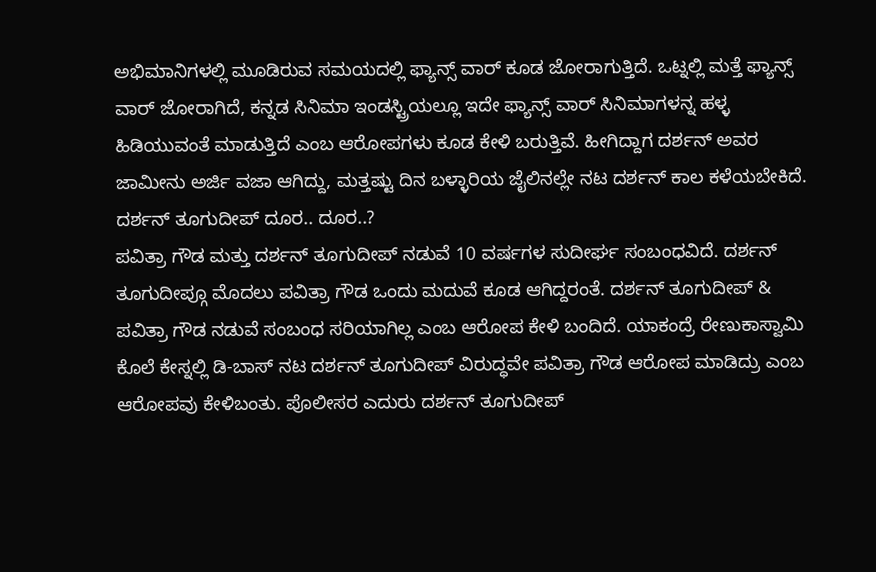ಅಭಿಮಾನಿಗಳಲ್ಲಿ ಮೂಡಿರುವ ಸಮಯದಲ್ಲಿ ಫ್ಯಾನ್ಸ್ ವಾರ್ ಕೂಡ ಜೋರಾಗುತ್ತಿದೆ. ಒಟ್ನಲ್ಲಿ ಮತ್ತೆ ಫ್ಯಾನ್ಸ್ ವಾರ್ ಜೋರಾಗಿದೆ, ಕನ್ನಡ ಸಿನಿಮಾ ಇಂಡಸ್ಟ್ರಿಯಲ್ಲೂ ಇದೇ ಫ್ಯಾನ್ಸ್ ವಾರ್ ಸಿನಿಮಾಗಳನ್ನ ಹಳ್ಳ ಹಿಡಿಯುವಂತೆ ಮಾಡುತ್ತಿದೆ ಎಂಬ ಆರೋಪಗಳು ಕೂಡ ಕೇಳಿ ಬರುತ್ತಿವೆ. ಹೀಗಿದ್ದಾಗ ದರ್ಶನ್ ಅವರ ಜಾಮೀನು ಅರ್ಜಿ ವಜಾ ಆಗಿದ್ದು, ಮತ್ತಷ್ಟು ದಿನ ಬಳ್ಳಾರಿಯ ಜೈಲಿನಲ್ಲೇ ನಟ ದರ್ಶನ್ ಕಾಲ ಕಳೆಯಬೇಕಿದೆ.
ದರ್ಶನ್ ತೂಗುದೀಪ್ ದೂರ.. ದೂರ..?
ಪವಿತ್ರಾ ಗೌಡ ಮತ್ತು ದರ್ಶನ್ ತೂಗುದೀಪ್ ನಡುವೆ 10 ವರ್ಷಗಳ ಸುದೀರ್ಘ ಸಂಬಂಧವಿದೆ. ದರ್ಶನ್ ತೂಗುದೀಪ್ಗೂ ಮೊದಲು ಪವಿತ್ರಾ ಗೌಡ ಒಂದು ಮದುವೆ ಕೂಡ ಆಗಿದ್ದರಂತೆ. ದರ್ಶನ್ ತೂಗುದೀಪ್ & ಪವಿತ್ರಾ ಗೌಡ ನಡುವೆ ಸಂಬಂಧ ಸರಿಯಾಗಿಲ್ಲ ಎಂಬ ಆರೋಪ ಕೇಳಿ ಬಂದಿದೆ. ಯಾಕಂದ್ರೆ ರೇಣುಕಾಸ್ವಾಮಿ ಕೊಲೆ ಕೇಸ್ನಲ್ಲಿ ಡಿ-ಬಾಸ್ ನಟ ದರ್ಶನ್ ತೂಗುದೀಪ್ ವಿರುದ್ಧವೇ ಪವಿತ್ರಾ ಗೌಡ ಆರೋಪ ಮಾಡಿದ್ರು ಎಂಬ ಆರೋಪವು ಕೇಳಿಬಂತು. ಪೊಲೀಸರ ಎದುರು ದರ್ಶನ್ ತೂಗುದೀಪ್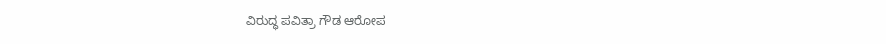ವಿರುದ್ಧ ಪವಿತ್ರಾ ಗೌಡ ಆರೋಪ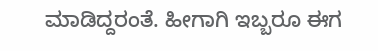ಮಾಡಿದ್ದರಂತೆ. ಹೀಗಾಗಿ ಇಬ್ಬರೂ ಈಗ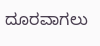ದೂರವಾಗಲು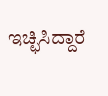ಇಚ್ಛಿಸಿದ್ದಾರೆ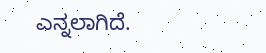ಎನ್ನಲಾಗಿದೆ.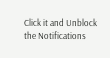Click it and Unblock the Notifications